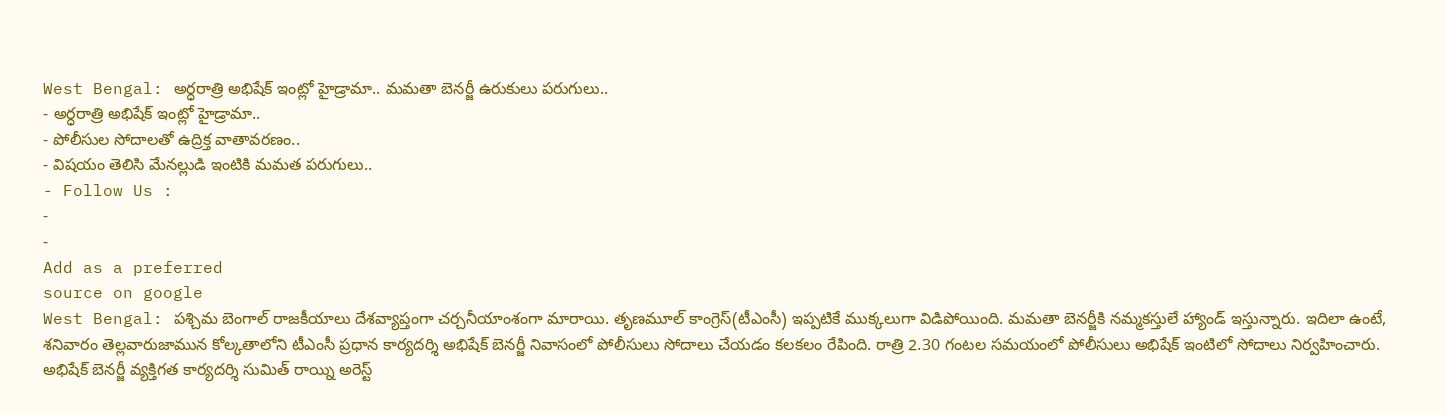West Bengal: అర్ధరాత్రి అభిషేక్ ఇంట్లో హైడ్రామా.. మమతా బెనర్జీ ఉరుకులు పరుగులు..
- అర్ధరాత్రి అభిషేక్ ఇంట్లో హైడ్రామా..
- పోలీసుల సోదాలతో ఉద్రిక్త వాతావరణం..
- విషయం తెలిసి మేనల్లుడి ఇంటికి మమత పరుగులు..
- Follow Us :
-
-
Add as a preferred
source on google
West Bengal: పశ్చిమ బెంగాల్ రాజకీయాలు దేశవ్యాప్తంగా చర్చనీయాంశంగా మారాయి. తృణమూల్ కాంగ్రెస్(టీఎంసీ) ఇప్పటికే ముక్కలుగా విడిపోయింది. మమతా బెనర్జీకి నమ్మకస్తులే హ్యాండ్ ఇస్తున్నారు. ఇదిలా ఉంటే, శనివారం తెల్లవారుజామున కోల్కతాలోని టీఎంసీ ప్రధాన కార్యదర్శి అభిషేక్ బెనర్జీ నివాసంలో పోలీసులు సోదాలు చేయడం కలకలం రేపింది. రాత్రి 2.30 గంటల సమయంలో పోలీసులు అభిషేక్ ఇంటిలో సోదాలు నిర్వహించారు. అభిషేక్ బెనర్జీ వ్యక్తిగత కార్యదర్శి సుమిత్ రాయ్ని అరెస్ట్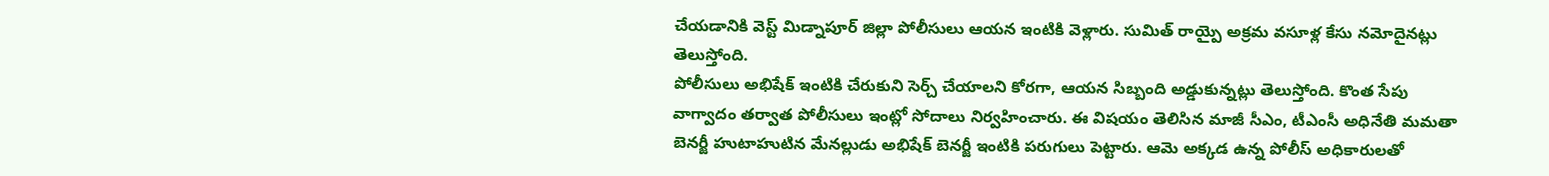చేయడానికి వెస్ట్ మిడ్నాపూర్ జిల్లా పోలీసులు ఆయన ఇంటికి వెళ్లారు. సుమిత్ రాయ్పై అక్రమ వసూళ్ల కేసు నమోదైనట్లు తెలుస్తోంది.
పోలీసులు అభిషేక్ ఇంటికి చేరుకుని సెర్చ్ చేయాలని కోరగా, ఆయన సిబ్బంది అడ్డుకున్నట్లు తెలుస్తోంది. కొంత సేపు వాగ్వాదం తర్వాత పోలీసులు ఇంట్లో సోదాలు నిర్వహించారు. ఈ విషయం తెలిసిన మాజీ సీఎం, టీఎంసీ అధినేతి మమతా బెనర్జీ హుటాహుటిన మేనల్లుడు అభిషేక్ బెనర్జీ ఇంటికి పరుగులు పెట్టారు. ఆమె అక్కడ ఉన్న పోలీస్ అధికారులతో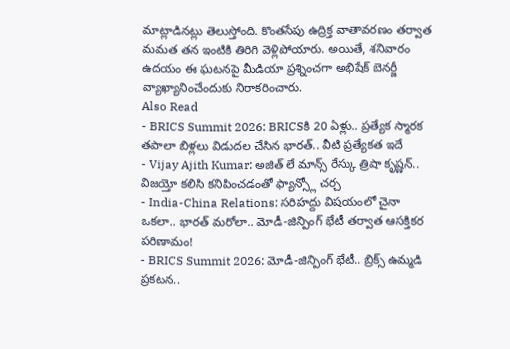మాట్లాడినట్లు తెలుస్తోంది. కొంతసేపు ఉద్రిక్త వాతావరణం తర్వాత మమత తన ఇంటికి తిరిగి వెళ్లిపోయారు. అయితే, శనివారం ఉదయం ఈ ఘటనపై మీడియా ప్రశ్నించగా అభిషేక్ బెనర్జీ వ్యాఖ్యానించేందుకు నిరాకరించారు.
Also Read
- BRICS Summit 2026: BRICSకి 20 ఏళ్లు.. ప్రత్యేక స్మారక తపాలా బిళ్లలు విడుదల చేసిన భారత్.. వీటి ప్రత్యేకత ఇదే
- Vijay Ajith Kumar: అజిత్ లే మాన్స్ రేస్కు త్రిషా కృష్ణన్.. విజయ్తో కలిసి కనిపించడంతో ఫ్యాన్స్లో చర్చ
- India-China Relations: సరిహద్దు విషయంలో చైనా ఒకలా.. భారత్ మరోలా.. మోడీ-జిన్పింగ్ భేటీ తర్వాత ఆసక్తికర పరిణామం!
- BRICS Summit 2026: మోడీ-జిన్పింగ్ భేటీ.. బ్రిక్స్ ఉమ్మడి ప్రకటన..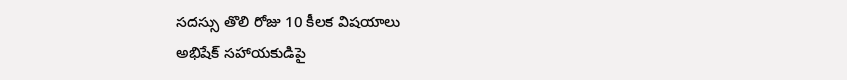సదస్సు తొలి రోజు 10 కీలక విషయాలు
అభిషేక్ సహాయకుడిపై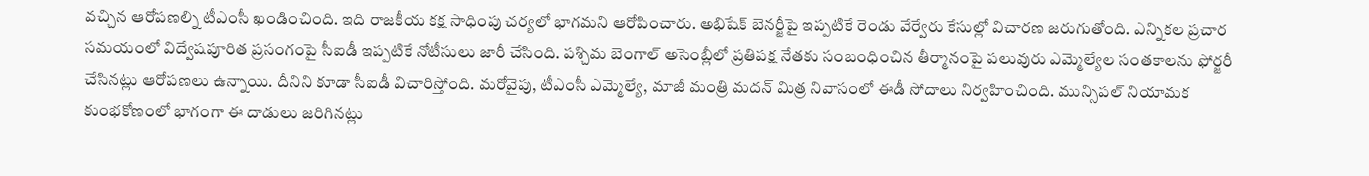వచ్చిన ఆరోపణల్ని టీఎంసీ ఖండించింది. ఇది రాజకీయ కక్ష సాధింపు చర్యలో భాగమని ఆరోపించారు. అభిషేక్ బెనర్జీపై ఇప్పటికే రెండు వేర్వేరు కేసుల్లో విచారణ జరుగుతోంది. ఎన్నికల ప్రచార సమయంలో విద్వేషపూరిత ప్రసంగంపై సీఐడీ ఇప్పటికే నోటీసులు జారీ చేసింది. పశ్చిమ బెంగాల్ అసెంబ్లీలో ప్రతిపక్ష నేతకు సంబంధించిన తీర్మానంపై పలువురు ఎమ్మెల్యేల సంతకాలను ఫోర్జరీ చేసినట్లు ఆరోపణలు ఉన్నాయి. దీనిని కూడా సీఐడీ విచారిస్తోంది. మరోవైపు, టీఎంసీ ఎమ్మెల్యే, మాజీ మంత్రి మదన్ మిత్ర నివాసంలో ఈడీ సోదాలు నిర్వహించింది. మున్సిపల్ నియామక కుంభకోణంలో భాగంగా ఈ దాడులు జరిగినట్లు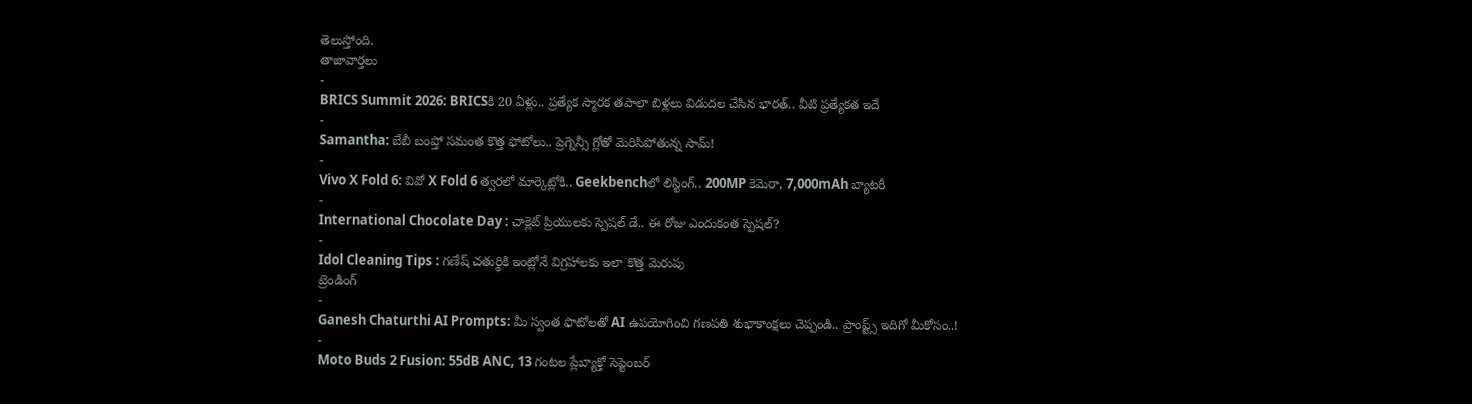తెలుస్తోంది.
తాజావార్తలు
-
BRICS Summit 2026: BRICSకి 20 ఏళ్లు.. ప్రత్యేక స్మారక తపాలా బిళ్లలు విడుదల చేసిన భారత్.. వీటి ప్రత్యేకత ఇదే
-
Samantha: బేబీ బంప్తో సమంత కొత్త ఫోటోలు.. ప్రెగ్నెన్సీ గ్లోతో మెరిసిపోతున్న సామ్!
-
Vivo X Fold 6: వివో X Fold 6 త్వరలో మార్కెట్లోకి.. Geekbenchలో లిస్టింగ్.. 200MP కెమెరా, 7,000mAh బ్యాటరీ
-
International Chocolate Day : చాక్లెట్ ప్రియులకు స్పెషల్ డే.. ఈ రోజు ఎందుకంత స్పెషల్?
-
Idol Cleaning Tips : గణేష్ చతుర్థికి ఇంట్లోనే విగ్రహాలకు ఇలా కొత్త మెరుపు
ట్రెండింగ్
-
Ganesh Chaturthi AI Prompts: మీ స్వంత ఫొటోలతో AI ఉపయోగించి గణపతి శుభాకాంక్షలు చెప్పండి.. ప్రాంప్ట్స్ ఇదిగో మీకోసం..!
-
Moto Buds 2 Fusion: 55dB ANC, 13 గంటల ప్లేబ్యాక్తో సెప్టెంబర్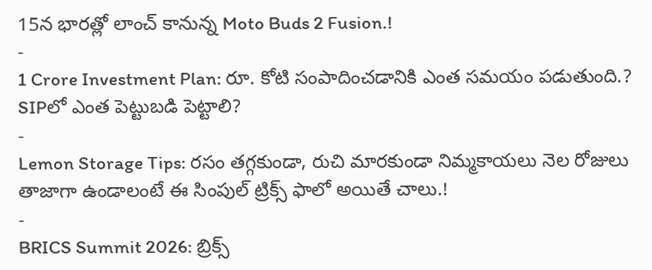15న భారత్లో లాంచ్ కానున్న Moto Buds 2 Fusion.!
-
1 Crore Investment Plan: రూ. కోటి సంపాదించడానికి ఎంత సమయం పడుతుంది.? SIPలో ఎంత పెట్టుబడి పెట్టాలి?
-
Lemon Storage Tips: రసం తగ్గకుండా, రుచి మారకుండా నిమ్మకాయలు నెల రోజులు తాజాగా ఉండాలంటే ఈ సింపుల్ ట్రిక్స్ ఫాలో అయితే చాలు.!
-
BRICS Summit 2026: బ్రిక్స్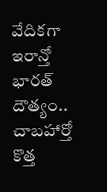వేదికగా ఇరాన్తో భారత్ దౌత్యం.. చాబహార్తో కొత్త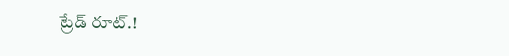ట్రేడ్ రూట్.!